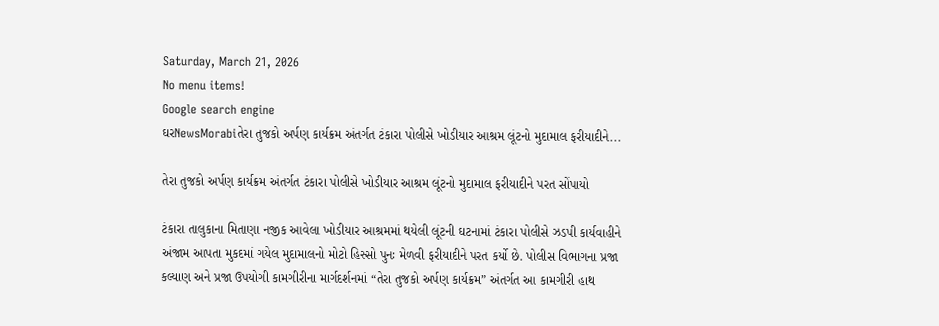Saturday, March 21, 2026
No menu items!
Google search engine
ઘરNewsMorabiતેરા તુજકો અર્પણ કાર્યક્રમ અંતર્ગત ટંકારા પોલીસે ખોડીયાર આશ્રમ લૂંટનો મુદામાલ ફરીયાદીને...

તેરા તુજકો અર્પણ કાર્યક્રમ અંતર્ગત ટંકારા પોલીસે ખોડીયાર આશ્રમ લૂંટનો મુદામાલ ફરીયાદીને પરત સોંપાયો

ટંકારા તાલુકાના મિતાણા નજીક આવેલા ખોડીયાર આશ્રમમાં થયેલી લૂંટની ઘટનામાં ટંકારા પોલીસે ઝડપી કાર્યવાહીને અંજામ આપતા મુકદમાં ગયેલ મુદામાલનો મોટો હિસ્સો પુનઃ મેળવી ફરીયાદીને પરત કર્યો છે. પોલીસ વિભાગના પ્રજા કલ્યાણ અને પ્રજા ઉપયોગી કામગીરીના માર્ગદર્શનમાં “તેરા તુજકો અર્પણ કાર્યક્રમ” અંતર્ગત આ કામગીરી હાથ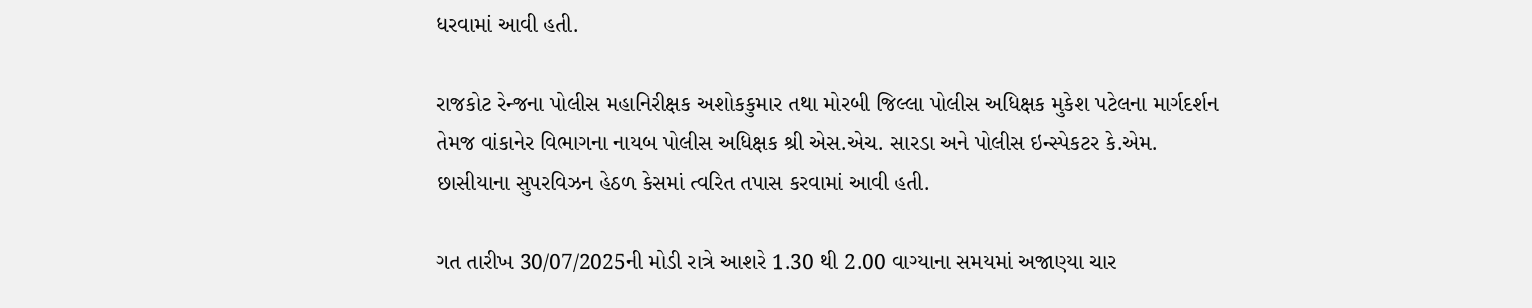ધરવામાં આવી હતી.

રાજકોટ રેન્જના પોલીસ મહાનિરીક્ષક અશોકકુમાર તથા મોરબી જિલ્લા પોલીસ અધિક્ષક મુકેશ પટેલના માર્ગદર્શન તેમજ વાંકાનેર વિભાગના નાયબ પોલીસ અધિક્ષક શ્રી એસ.એચ. સારડા અને પોલીસ ઇન્સ્પેકટર કે.એમ. છાસીયાના સુપરવિઝન હેઠળ કેસમાં ત્વરિત તપાસ કરવામાં આવી હતી.

ગત તારીખ 30/07/2025ની મોડી રાત્રે આશરે 1.30 થી 2.00 વાગ્યાના સમયમાં અજાણ્યા ચાર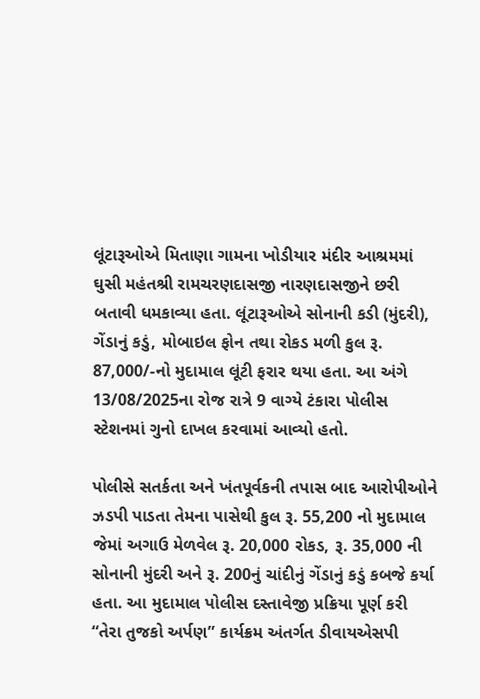લૂંટારૂઓએ મિતાણા ગામના ખોડીયાર મંદીર આશ્રમમાં ઘુસી મહંતશ્રી રામચરણદાસજી નારણદાસજીને છરી બતાવી ધમકાવ્યા હતા. લૂંટારૂઓએ સોનાની કડી (મુંદરી), ગેંડાનું કડું, મોબાઇલ ફોન તથા રોકડ મળી કુલ રૂ. 87,000/-નો મુદામાલ લૂંટી ફરાર થયા હતા. આ અંગે 13/08/2025ના રોજ રાત્રે 9 વાગ્યે ટંકારા પોલીસ સ્ટેશનમાં ગુનો દાખલ કરવામાં આવ્યો હતો.

પોલીસે સતર્કતા અને ખંતપૂર્વકની તપાસ બાદ આરોપીઓને ઝડપી પાડતા તેમના પાસેથી કુલ રૂ. 55,200 નો મુદામાલ જેમાં અગાઉ મેળવેલ રૂ. 20,000 રોકડ, રૂ. 35,000 ની સોનાની મુંદરી અને રૂ. 200નું ચાંદીનું ગેંડાનું કડું કબજે કર્યા હતા. આ મુદામાલ પોલીસ દસ્તાવેજી પ્રક્રિયા પૂર્ણ કરી “તેરા તુજકો અર્પણ” કાર્યક્રમ અંતર્ગત ડીવાયએસપી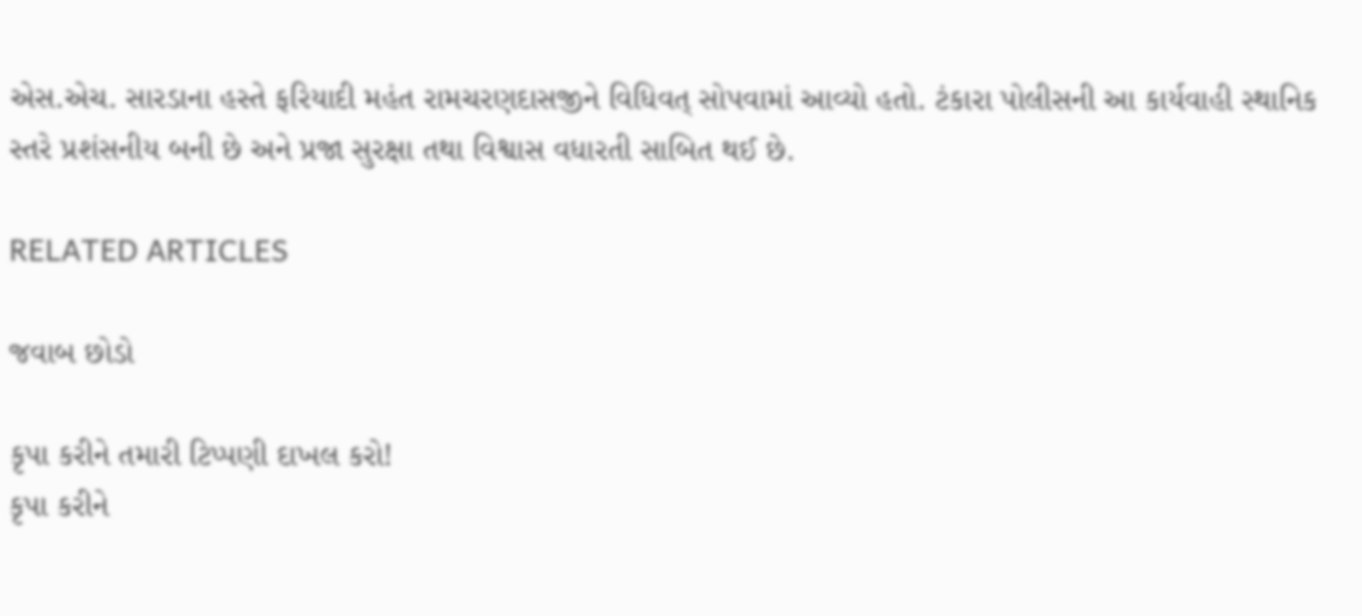એસ.એચ. સારડાના હસ્તે ફરિયાદી મહંત રામચરણદાસજીને વિધિવત્ સોપવામાં આવ્યો હતો. ટંકારા પોલીસની આ કાર્યવાહી સ્થાનિક સ્તરે પ્રશંસનીય બની છે અને પ્રજા સુરક્ષા તથા વિશ્વાસ વધારતી સાબિત થઈ છે.

RELATED ARTICLES

જવાબ છોડો

કૃપા કરીને તમારી ટિપ્પણી દાખલ કરો!
કૃપા કરીને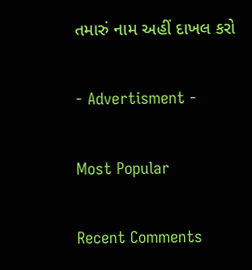તમારું નામ અહીં દાખલ કરો

- Advertisment -

Most Popular

Recent Comments